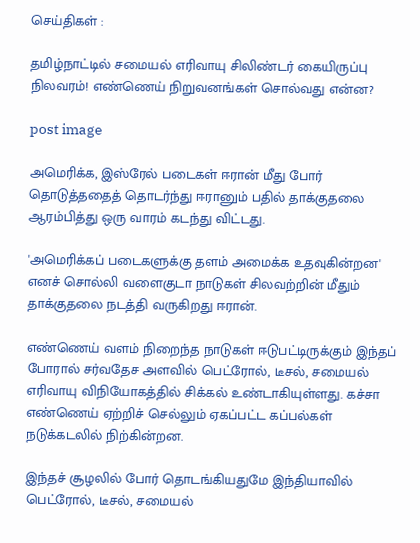செய்திகள் :

தமிழ்நாட்டில் சமையல் எரிவாயு சிலிண்டர் கையிருப்பு நிலவரம்! எண்ணெய் நிறுவனங்கள் சொல்வது என்ன?

post image

அமெரிக்க, இஸ்ரேல் படைகள் ஈரான் மீது போர் தொடுத்ததைத் தொடர்ந்து ஈரானும் பதில் தாக்குதலை ஆரம்பித்து ஒரு வாரம் கடந்து விட்டது.

'அமெரிக்கப் படைகளுக்கு தளம் அமைக்க உதவுகின்றன' எனச் சொல்லி வளைகுடா நாடுகள் சிலவற்றின் மீதும் தாக்குதலை நடத்தி வருகிறது ஈரான்.

எண்ணெய் வளம் நிறைந்த நாடுகள் ஈடுபட்டிருக்கும் இந்தப் போரால் சர்வதேச அளவில் பெட்ரோல், டீசல், சமையல் எரிவாயு விநியோகத்தில் சிக்கல் உண்டாகியுள்ளது. கச்சா எண்ணெய் ஏற்றிச் செல்லும் ஏகப்பட்ட கப்பல்கள் நடுக்கடலில் நிற்கின்றன.

இந்தச் சூழலில் போர் தொடங்கியதுமே இந்தியாவில் பெட்ரோல், டீசல், சமையல்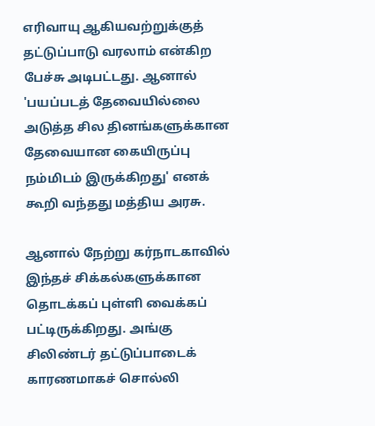எரிவாயு ஆகியவற்றுக்குத் தட்டுப்பாடு வரலாம் என்கிற பேச்சு அடிபட்டது. ஆனால் 'பயப்படத் தேவையில்லை அடுத்த சில தினங்களுக்கான தேவையான கையிருப்பு நம்மிடம் இருக்கிறது' எனக் கூறி வந்தது மத்திய அரசு.

ஆனால் நேற்று கர்நாடகாவில் இந்தச் சிக்கல்களுக்கான தொடக்கப் புள்ளி வைக்கப் பட்டிருக்கிறது. அங்கு சிலிண்டர் தட்டுப்பாடைக் காரணமாகச் சொல்லி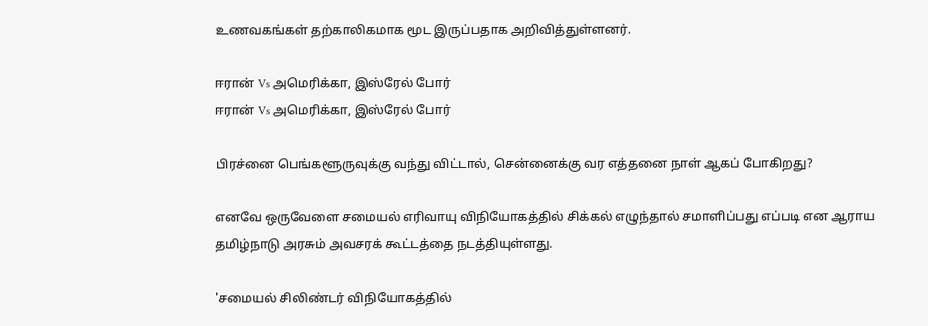உணவகங்கள் தற்காலிகமாக மூட இருப்பதாக அறிவித்துள்ளனர்.

ஈரான் Vs அமெரிக்கா, இஸ்ரேல் போர்
ஈரான் Vs அமெரிக்கா, இஸ்ரேல் போர்

பிரச்னை பெங்களூருவுக்கு வந்து விட்டால், சென்னைக்கு வர எத்தனை நாள் ஆகப் போகிறது?

எனவே ஒருவேளை சமையல் எரிவாயு விநியோகத்தில் சிக்கல் எழுந்தால் சமாளிப்பது எப்படி என ஆராய தமிழ்நாடு அரசும் அவசரக் கூட்டத்தை நடத்தியுள்ளது.

'சமையல் சிலிண்டர் விநியோகத்தில்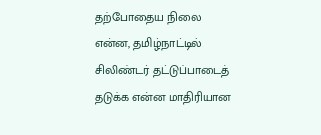தற்போதைய நிலை என்ன, தமிழ்நாட்டில் சிலிண்டர் தட்டுப்பாடைத் தடுக்க என்ன மாதிரியான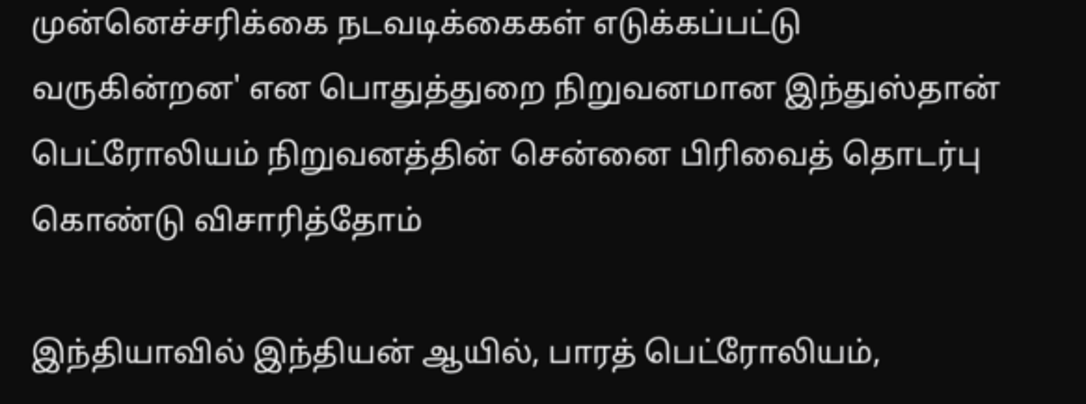முன்னெச்சரிக்கை நடவடிக்கைகள் எடுக்கப்பட்டு வருகின்றன' என பொதுத்துறை நிறுவனமான இந்துஸ்தான் பெட்ரோலியம் நிறுவனத்தின் சென்னை பிரிவைத் தொடர்பு கொண்டு விசாரித்தோம்

இந்தியாவில் இந்தியன் ஆயில், பாரத் பெட்ரோலியம்,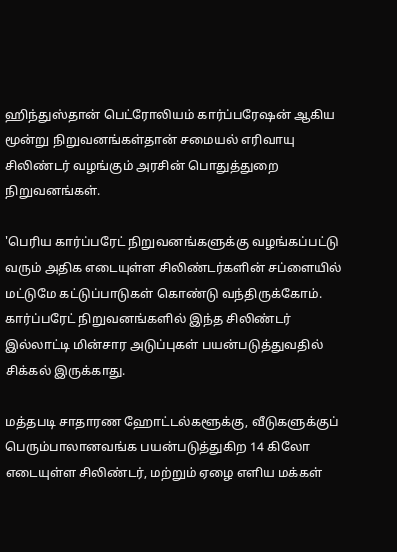ஹிந்துஸ்தான் பெட்ரோலியம் கார்ப்பரேஷன் ஆகிய மூன்று நிறுவனங்கள்தான் சமையல் எரிவாயு சிலிண்டர் வழங்கும் அரசின் பொதுத்துறை நிறுவனங்கள்.

'பெரிய கார்ப்பரேட் நிறுவனங்களுக்கு வழங்கப்பட்டு வரும் அதிக எடையுள்ள சிலிண்டர்களின் ச‌ப்ளையில் மட்டுமே கட்டுப்பாடுகள் கொண்டு வந்திருக்கோம். கார்ப்பரேட் நிறுவனங்களில் இந்த சிலிண்டர் இல்லாட்டி மின்சார அடுப்புகள் பயன்படுத்துவதில் சிக்கல் இருக்காது.

மத்தபடி சாதாரண ஹோட்டல்களூக்கு, வீடுகளுக்குப் பெரும்பாலானவங்க பயன்படுத்துகிற 14 கிலோ எடையுள்ள சிலிண்டர், மற்றும் ஏழை எளிய மக்கள்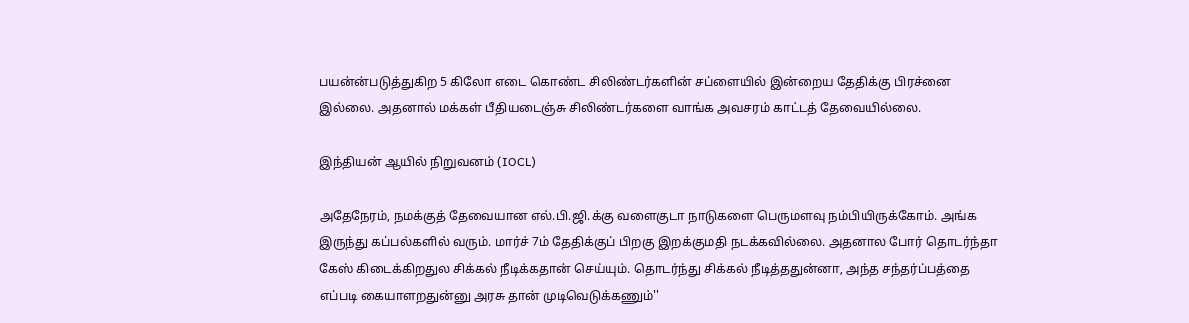பயன்ன்படுத்துகிற 5 கிலோ எடை கொண்ட சிலிண்டர்களின் சப்ளையில் இன்றைய தேதிக்கு பிரச்னை இல்லை. அதனால் மக்கள் பீதியடைஞ்சு சிலிண்டர்களை வாங்க அவசரம் காட்டத் தேவையில்லை.

இந்தியன் ஆயில் நிறுவனம் (IOCL)

அதேநேரம், நமக்குத் தேவையான எல்.பி.ஜி.க்கு வளைகுடா நாடுகளை பெருமளவு நம்பியிருக்கோம். அங்க இருந்து கப்பல்களில் வரும். மார்ச் 7ம் தேதிக்குப் பிறகு இறக்குமதி நடக்கவில்லை. அதனால போர் தொடர்ந்தா கேஸ் கிடைக்கிறதுல சிக்கல் நீடிக்கதான் செய்யும். தொடர்ந்து சிக்கல் நீடித்ததுன்னா, அந்த சந்தர்ப்பத்தை எப்படி கையாளறதுன்னு அரசு தான் முடிவெடுக்கணும்''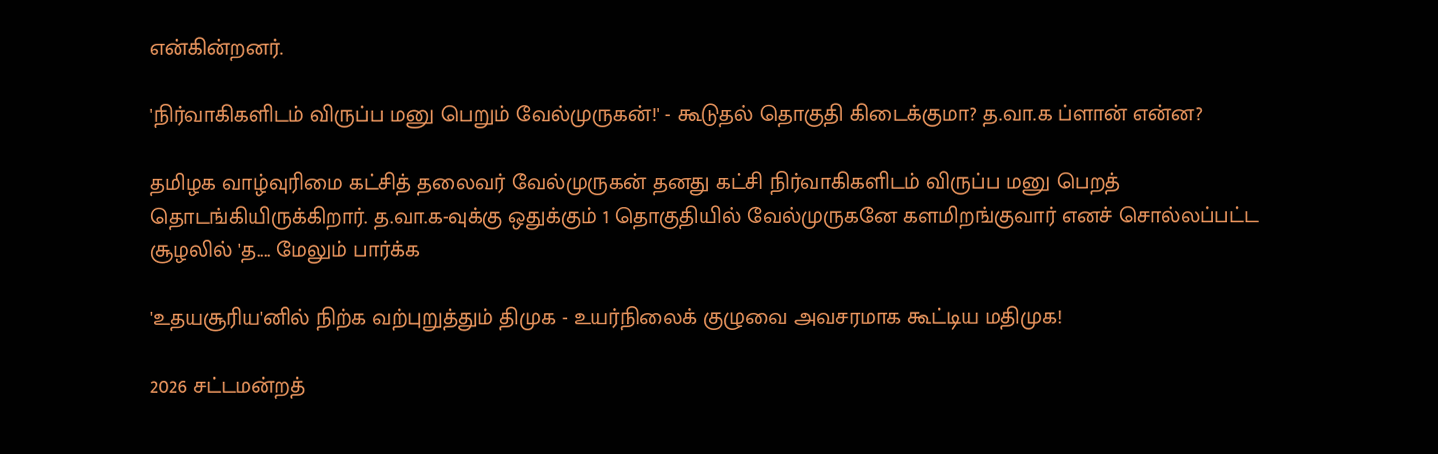என்கின்றனர்.

'நிர்வாகிகளிடம் விருப்ப மனு பெறும் வேல்முருகன்!' - கூடுதல் தொகுதி கிடைக்குமா? த.வா.க ப்ளான் என்ன?

தமிழக வாழ்வுரிமை கட்சித் தலைவர் வேல்முருகன் தனது கட்சி நிர்வாகிகளிடம் விருப்ப மனு பெறத் தொடங்கியிருக்கிறார். த.வா.க-வுக்கு ஒதுக்கும் 1 தொகுதியில் வேல்முருகனே களமிறங்குவார் எனச் சொல்லப்பட்ட சூழலில் 'த.... மேலும் பார்க்க

'உதயசூரிய'னில் நிற்க வற்புறுத்தும் திமுக - உயர்நிலைக் குழுவை அவசரமாக‌ கூட்டிய மதிமுக‌!

2026 சட்டமன்றத்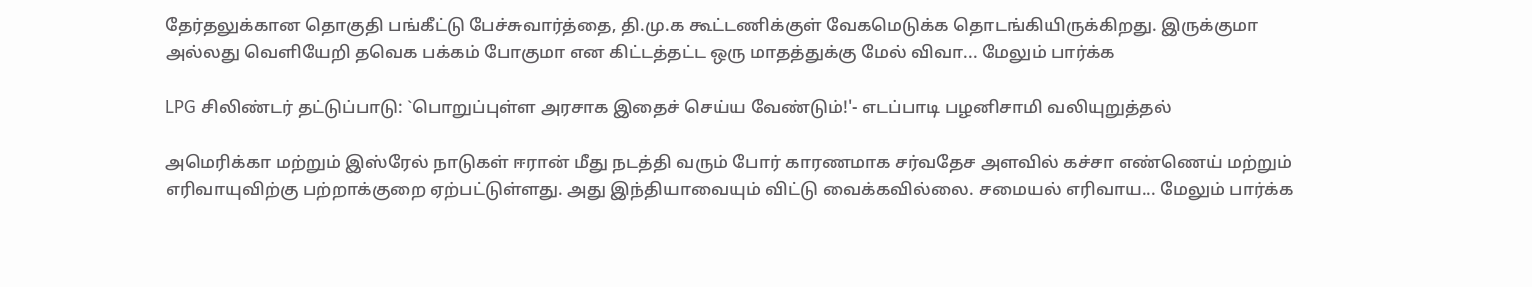தேர்தலுக்கான தொகுதி பங்கீட்டு பேச்சுவார்த்தை, தி.மு.க கூட்டணிக்குள் வேகமெடுக்க தொடங்கியிருக்கிறது. இருக்குமா அல்லது வெளியேறி தவெக பக்கம் போகுமா என கிட்டத்தட்ட ஒரு மாதத்துக்கு மேல் விவா... மேலும் பார்க்க

LPG சிலிண்டர் தட்டுப்பாடு: `பொறுப்புள்ள அரசாக இதைச் செய்ய வேண்டும்!'- எடப்பாடி பழனிசாமி வலியுறுத்தல்

அமெரிக்கா மற்றும் இஸ்ரேல் நாடுகள் ஈரான் மீது நடத்தி வரும் போர் காரணமாக சர்வதேச அளவில் கச்சா எண்ணெய் மற்றும் எரிவாயுவிற்கு பற்றாக்குறை ஏற்பட்டுள்ளது. அது இந்தியாவையும் விட்டு வைக்கவில்லை. சமையல் எரிவாய... மேலும் பார்க்க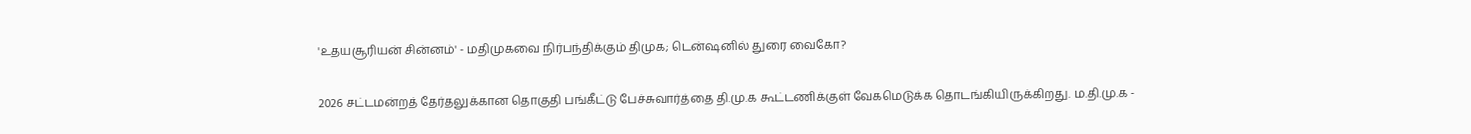'உதயசூரியன் சின்னம்' - மதிமுகவை நிர்பந்திக்கும் திமுக; டென்ஷனில் துரை வைகோ?

2026 சட்டமன்றத் தேர்தலுக்கான தொகுதி பங்கீட்டு பேச்சுவார்த்தை தி.மு.க கூட்டணிக்குள் வேகமெடுக்க தொடங்கியிருக்கிறது. ம.தி.மு.க -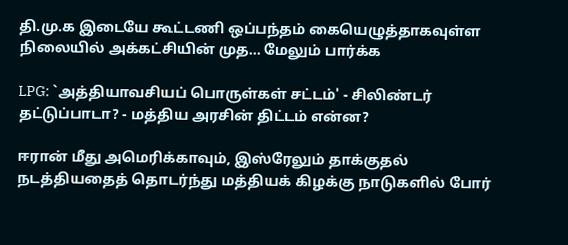தி.மு.க இடையே கூட்டணி ஒப்பந்தம் கையெழுத்தாகவுள்ள நிலையில் அக்கட்சியின் முத... மேலும் பார்க்க

LPG: `அத்தியாவசியப் பொருள்கள் சட்டம்' - சிலிண்டர் தட்டுப்பாடா? - மத்திய அரசின் திட்டம் என்ன?

ஈரான் மீது அமெரிக்காவும், இஸ்ரேலும் தாக்குதல் நடத்தியதைத் தொடர்ந்து மத்தியக் கிழக்கு நாடுகளில் போர்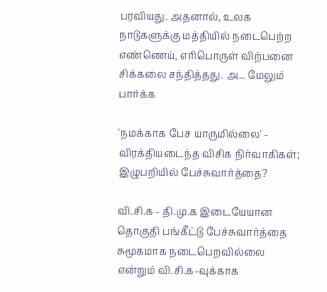பரவியது. அதனால், உலக நாடுகளுக்கு மத்தியில் நடைபெற்ற எண்ணெய், எரிபொருள் விற்பனை சிக்கலை சந்தித்தது. அ... மேலும் பார்க்க

'நமக்காக பேச யாருமில்லை' - விரக்தியடைந்த விசிக நிர்வாகிகள்; இழுபறியில் பேச்சுவார்த்தை?

வி.சி.க - தி.மு.க இடையேயான தொகுதி பங்கீட்டு பேச்சுவார்த்தை சுமூகமாக நடைபெறவில்லை என்றும் வி.சி.க-வுக்காக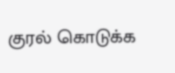குரல் கொடுக்க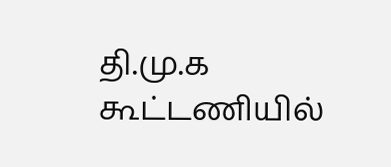தி.மு.க கூட்டணியில்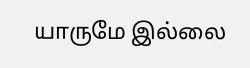யாருமே இல்லை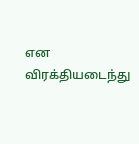என விரக்தியடைந்து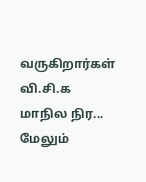வருகிறார்கள் வி.சி.க மாநில நிர... மேலும்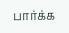பார்க்க